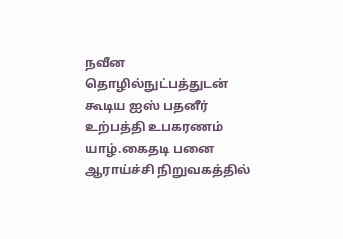நவீன தொழில்நுட்பத்துடன் கூடிய ஐஸ் பதனீர் உற்பத்தி உபகரணம் யாழ்.கைதடி பனை ஆராய்ச்சி நிறுவகத்தில்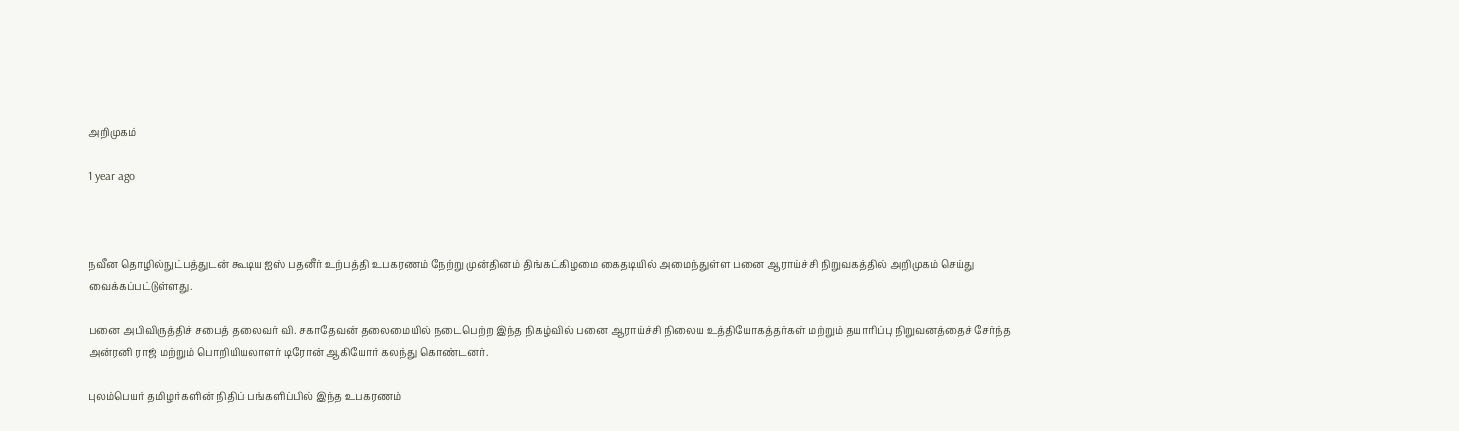அறிமுகம்

1 year ago



நவீன தொழில்நுட்பத்துடன் கூடிய ஐஸ் பதனீர் உற்பத்தி உபகரணம் நேற்று முன்தினம் திங்கட்கிழமை கைதடியில் அமைந்துள்ள பனை ஆராய்ச்சி நிறுவகத்தில் அறிமுகம் செய்து வைக்கப்பட்டுள்ளது.

பனை அபிவிருத்திச் சபைத் தலைவர் வி. சகாதேவன் தலைமையில் நடைபெற்ற இந்த நிகழ்வில் பனை ஆராய்ச்சி நிலைய உத்தியோகத்தர்கள் மற்றும் தயாரிப்பு நிறுவனத்தைச் சேர்ந்த அன்ரனி ராஜ் மற்றும் பொறியியலாளர் டிரோன் ஆகியோர் கலந்து கொண்டனர்.

புலம்பெயர் தமிழர்களின் நிதிப் பங்களிப்பில் இந்த உபகரணம்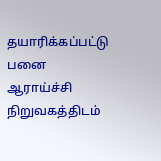தயாரிக்கப்பட்டு பனை ஆராய்ச்சி நிறுவகத்திடம்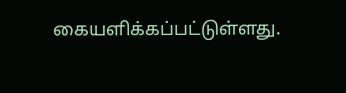கையளிக்கப்பட்டுள்ளது.